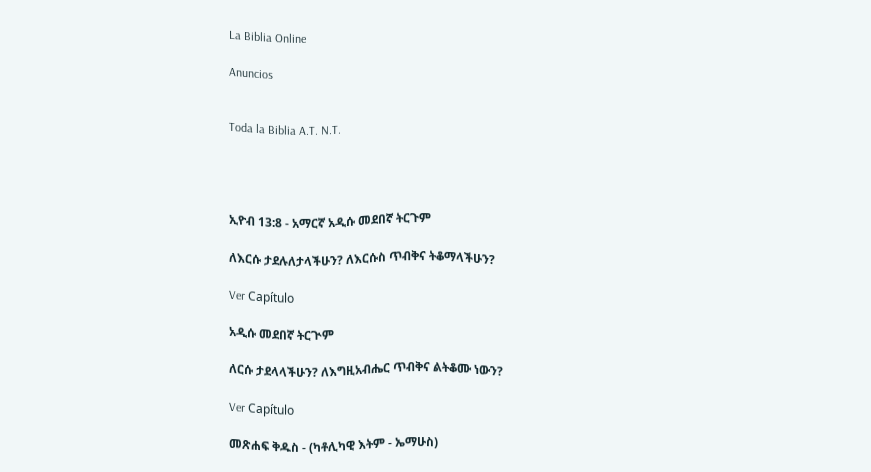La Biblia Online

Anuncios


Toda la Biblia A.T. N.T.




ኢዮብ 13:8 - አማርኛ አዲሱ መደበኛ ትርጉም

ለእርሱ ታደሉለታላችሁን? ለእርሱስ ጥብቅና ትቆማላችሁን?

Ver Capítulo

አዲሱ መደበኛ ትርጒም

ለርሱ ታደላላችሁን? ለእግዚአብሔር ጥብቅና ልትቆሙ ነውን?

Ver Capítulo

መጽሐፍ ቅዱስ - (ካቶሊካዊ እትም - ኤማሁስ)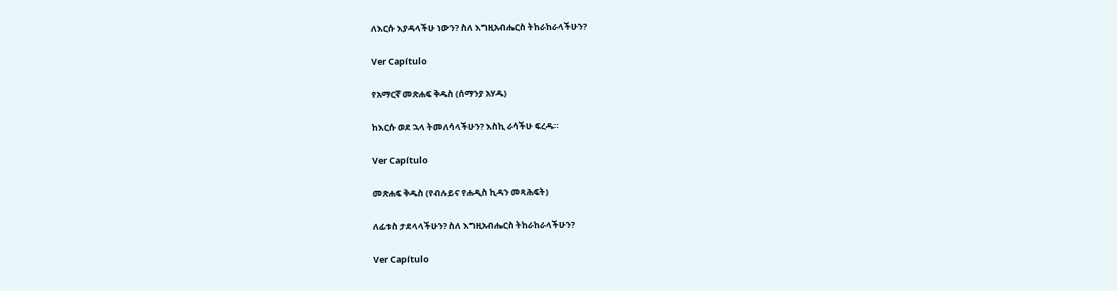ለእርሱ እያዳላችሁ ነውን? ስለ እግዚአብሔርስ ትከራከራላችሁን?

Ver Capítulo

የአማርኛ መጽሐፍ ቅዱስ (ሰማንያ አሃዱ)

ከእርሱ ወደ ኋላ ትመለሳላችሁን? እስኪ ራሳችሁ ፍረዱ።

Ver Capítulo

መጽሐፍ ቅዱስ (የብሉይና የሐዲስ ኪዳን መጻሕፍት)

ለፊቱስ ታደላላችሁን? ስለ እግዚአብሔርስ ትከራከራላችሁን?

Ver Capítulo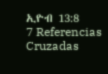ኢዮብ 13:8
7 Referencias Cruzadas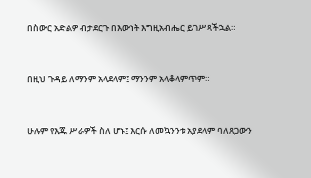በስውር አድልዎ ብታደርጉ በእውነት እግዚአብሔር ይገሥጻችኋል።


በዚህ ጉዳይ ለማንም አላደላም፤ ማንንም አላቆላምጥም።


ሁሉም የእጁ ሥራዎች ስለ ሆኑ፤ እርሱ ለመኳንንቱ አያደላም ባለጸጋውን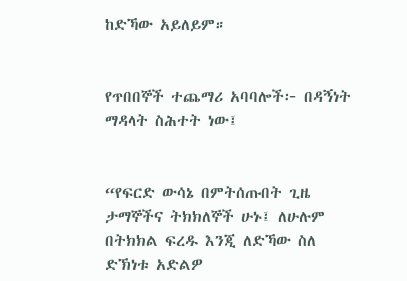ከድኻው አይለይም።


የጥበበኞች ተጨማሪ አባባሎች፦ በዳኝነት ማዳላት ስሕተት ነው፤


“የፍርድ ውሳኔ በምትሰጡበት ጊዜ ታማኞችና ትክክለኞች ሁኑ፤ ለሁሉም በትክክል ፍረዱ እንጂ ለድኻው ስለ ድኽነቱ አድልዎ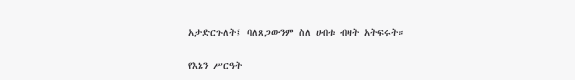አታድርጉለት፤ ባለጸጋውንም ስለ ሀብቱ ብዛት አትፍሩት።


የእኔን ሥርዓት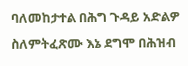ባለመከታተል በሕግ ጉዳይ አድልዎ ስለምትፈጽሙ እኔ ደግሞ በሕዝብ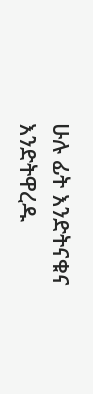ሁሉ ፊት እንድትናቁና እንድትዋረዱ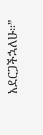አደርጋችኋለሁ።”